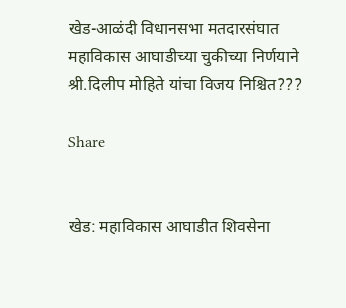खेड-आळंदी विधानसभा मतदारसंघात महाविकास आघाडीच्या चुकीच्या निर्णयाने श्री.दिलीप मोहिते यांचा विजय निश्चित???

Share


खेड: महाविकास आघाडीत शिवसेना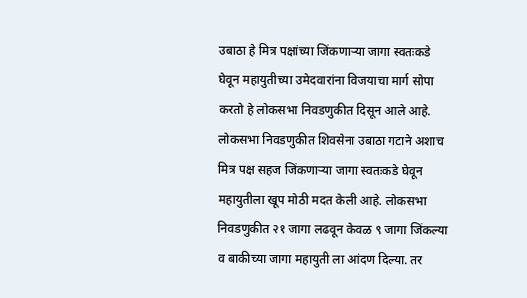उबाठा हे मित्र पक्षांच्या जिंकणाऱ्या जागा स्वतःकडे घेवून महायुतीच्या उमेदवारांना विजयाचा मार्ग सोपा करतो हे लोकसभा निवडणुकीत दिसून आले आहे. लोकसभा निवडणुकीत शिवसेना उबाठा गटाने अशाच मित्र पक्ष सहज जिंकणाऱ्या जागा स्वतःकडे घेवून महायुतीला खूप मोठी मदत केली आहे. लोकसभा निवडणुकीत २१ जागा लढवून केवळ ९ जागा जिंकल्या व बाकीच्या जागा महायुती ला आंदण दिल्या. तर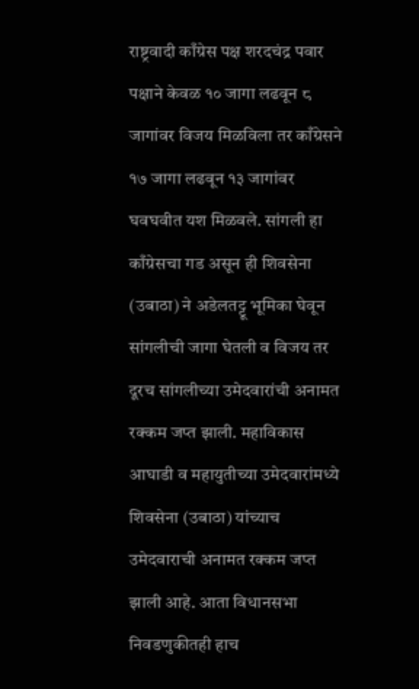राष्ट्रवादी काँग्रेस पक्ष शरदचंद्र पवार पक्षाने केवळ १० जागा लढवून ८ जागांवर विजय मिळविला तर काँग्रेसने १७ जागा लढवून १३ जागांवर घवघवीत यश मिळवले. सांगली हा काँग्रेसचा गड असून ही शिवसेना (उबाठा) ने अडेलतट्टू भूमिका घेवून सांगलीची जागा घेतली व विजय तर दूरच सांगलीच्या उमेदवारांची अनामत रक्कम जप्त झाली. महाविकास आघाडी व महायुतीच्या उमेदवारांमध्ये शिवसेना (उबाठा) यांच्याच उमेदवाराची अनामत रक्कम जप्त झाली आहे. आता विधानसभा निवडणुकीतही हाच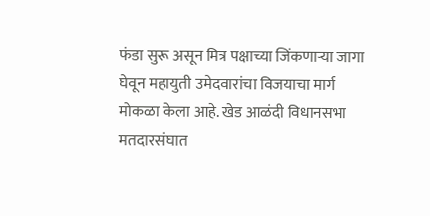फंडा सुरू असून मित्र पक्षाच्या जिंकणाऱ्या जागा घेवून महायुती उमेदवारांचा विजयाचा मार्ग मोकळा केला आहे. खेड आळंदी विधानसभा मतदारसंघात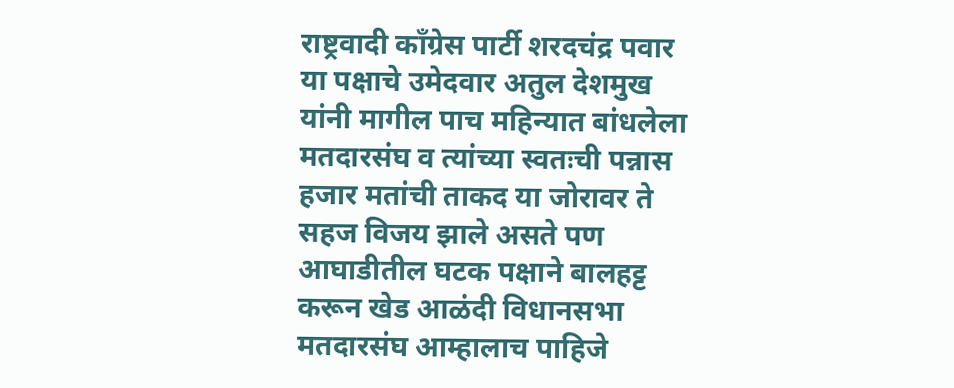राष्ट्रवादी काँग्रेस पार्टी शरदचंद्र पवार या पक्षाचे उमेदवार अतुल देशमुख यांनी मागील पाच महिन्यात बांधलेला मतदारसंघ व त्यांच्या स्वतःची पन्नास हजार मतांची ताकद या जोरावर ते सहज विजय झाले असते पण आघाडीतील घटक पक्षाने बालहट्ट करून खेड आळंदी विधानसभा मतदारसंघ आम्हालाच पाहिजे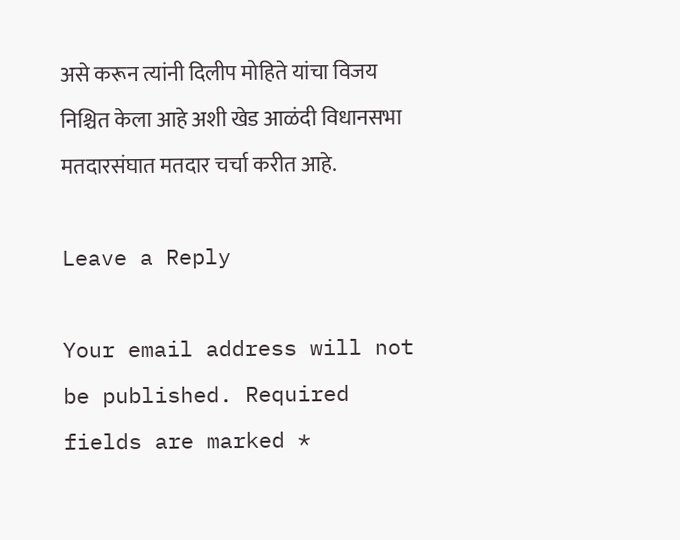असे करून त्यांनी दिलीप मोहिते यांचा विजय निश्चित केला आहे अशी खेड आळंदी विधानसभा मतदारसंघात मतदार चर्चा करीत आहे.

Leave a Reply

Your email address will not be published. Required fields are marked *